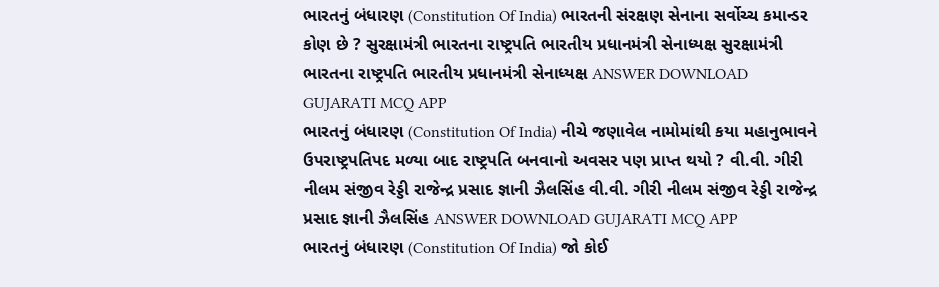ભારતનું બંધારણ (Constitution Of India) ભારતની સંરક્ષણ સેનાના સર્વોચ્ચ કમાન્ડર કોણ છે ? સુરક્ષામંત્રી ભારતના રાષ્ટ્રપતિ ભારતીય પ્રધાનમંત્રી સેનાધ્યક્ષ સુરક્ષામંત્રી ભારતના રાષ્ટ્રપતિ ભારતીય પ્રધાનમંત્રી સેનાધ્યક્ષ ANSWER DOWNLOAD GUJARATI MCQ APP
ભારતનું બંધારણ (Constitution Of India) નીચે જણાવેલ નામોમાંથી કયા મહાનુભાવને ઉપરાષ્ટ્રપતિપદ મળ્યા બાદ રાષ્ટ્રપતિ બનવાનો અવસર પણ પ્રાપ્ત થયો ? વી.વી. ગીરી નીલમ સંજીવ રેડ્ડી રાજેન્દ્ર પ્રસાદ જ્ઞાની ઝૈલસિંહ વી.વી. ગીરી નીલમ સંજીવ રેડ્ડી રાજેન્દ્ર પ્રસાદ જ્ઞાની ઝૈલસિંહ ANSWER DOWNLOAD GUJARATI MCQ APP
ભારતનું બંધારણ (Constitution Of India) જો કોઈ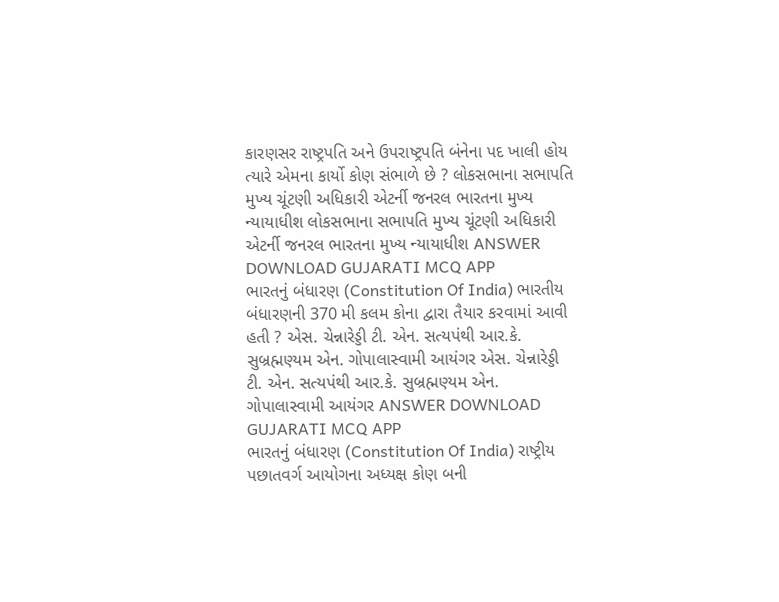કારણસર રાષ્ટ્રપતિ અને ઉપરાષ્ટ્રપતિ બંનેના પદ ખાલી હોય ત્યારે એમના કાર્યો કોણ સંભાળે છે ? લોકસભાના સભાપતિ મુખ્ય ચૂંટણી અધિકારી એટર્ની જનરલ ભારતના મુખ્ય ન્યાયાધીશ લોકસભાના સભાપતિ મુખ્ય ચૂંટણી અધિકારી એટર્ની જનરલ ભારતના મુખ્ય ન્યાયાધીશ ANSWER DOWNLOAD GUJARATI MCQ APP
ભારતનું બંધારણ (Constitution Of India) ભારતીય બંધારણની 370 મી કલમ કોના દ્વારા તૈયાર કરવામાં આવી હતી ? એસ. ચેન્નારેડ્ડી ટી. એન. સત્યપંથી આર.કે. સુબ્રહ્મણ્યમ એન. ગોપાલાસ્વામી આયંગર એસ. ચેન્નારેડ્ડી ટી. એન. સત્યપંથી આર.કે. સુબ્રહ્મણ્યમ એન. ગોપાલાસ્વામી આયંગર ANSWER DOWNLOAD GUJARATI MCQ APP
ભારતનું બંધારણ (Constitution Of India) રાષ્ટ્રીય પછાતવર્ગ આયોગના અધ્યક્ષ કોણ બની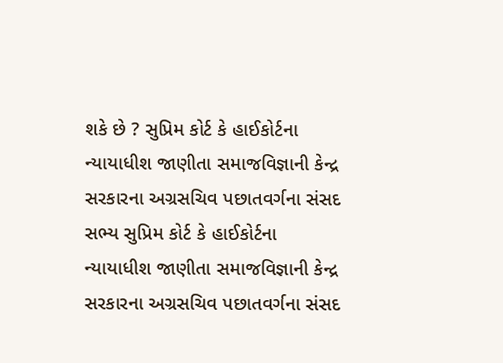શકે છે ? સુપ્રિમ કોર્ટ કે હાઈકોર્ટના ન્યાયાધીશ જાણીતા સમાજવિજ્ઞાની કેન્દ્ર સરકારના અગ્રસચિવ પછાતવર્ગના સંસદ સભ્ય સુપ્રિમ કોર્ટ કે હાઈકોર્ટના ન્યાયાધીશ જાણીતા સમાજવિજ્ઞાની કેન્દ્ર સરકારના અગ્રસચિવ પછાતવર્ગના સંસદ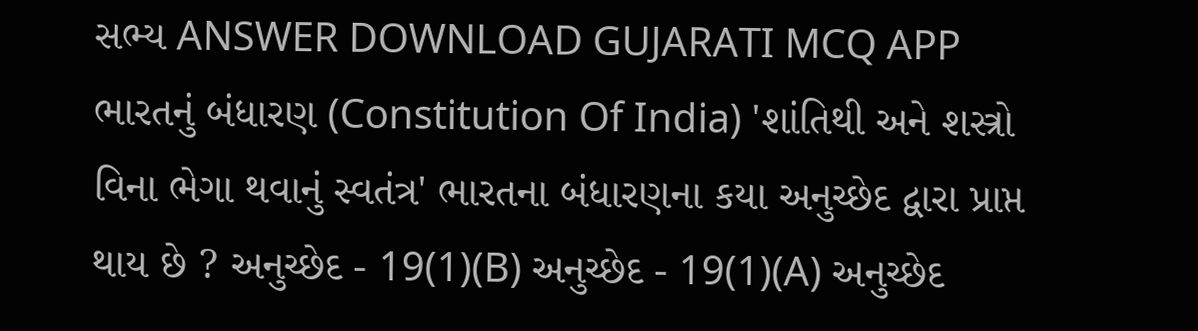સભ્ય ANSWER DOWNLOAD GUJARATI MCQ APP
ભારતનું બંધારણ (Constitution Of India) 'શાંતિથી અને શસ્ત્રો વિના ભેગા થવાનું સ્વતંત્ર' ભારતના બંધારણના કયા અનુચ્છેદ દ્વારા પ્રાપ્ત થાય છે ? અનુચ્છેદ - 19(1)(B) અનુચ્છેદ - 19(1)(A) અનુચ્છેદ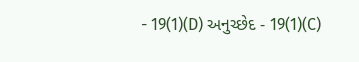- 19(1)(D) અનુચ્છેદ - 19(1)(C)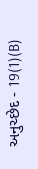અનુચ્છેદ - 19(1)(B)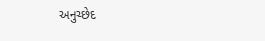અનુચ્છેદ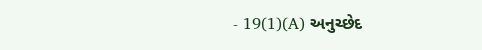- 19(1)(A) અનુચ્છેદ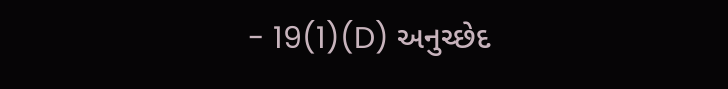- 19(1)(D) અનુચ્છેદ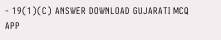- 19(1)(C) ANSWER DOWNLOAD GUJARATI MCQ APP